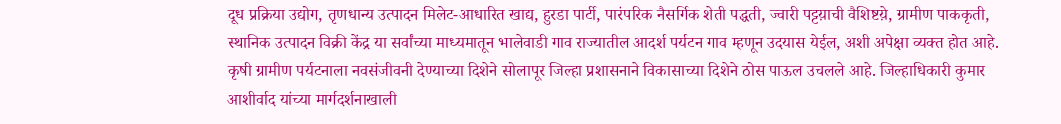दूध प्रक्रिया उद्योग, तृणधान्य उत्पादन मिलेट-आधारित खाद्य, हुरडा पार्टी, पारंपरिक नैसर्गिक शेती पद्धती, ज्वारी पट्टय़ाची वैशिष्टय़े, ग्रामीण पाककृती, स्थानिक उत्पादन विक्री केंद्र या सर्वांच्या माध्यमातून भालेवाडी गाव राज्यातील आदर्श पर्यटन गाव म्हणून उदयास येईल, अशी अपेक्षा व्यक्त होत आहे.
कृषी ग्रामीण पर्यटनाला नवसंजीवनी देण्याच्या दिशेने सोलापूर जिल्हा प्रशासनाने विकासाच्या दिशेने ठोस पाऊल उचलले आहे. जिल्हाधिकारी कुमार आशीर्वाद यांच्या मार्गदर्शनाखाली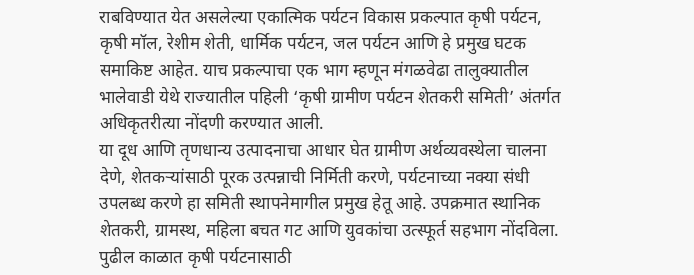राबविण्यात येत असलेल्या एकात्मिक पर्यटन विकास प्रकल्पात कृषी पर्यटन, कृषी मॉल, रेशीम शेती, धार्मिक पर्यटन, जल पर्यटन आणि हे प्रमुख घटक समाकिष्ट आहेत. याच प्रकल्पाचा एक भाग म्हणून मंगळवेढा तालुक्यातील भालेवाडी येथे राज्यातील पहिली ‘कृषी ग्रामीण पर्यटन शेतकरी समिती’ अंतर्गत अधिकृतरीत्या नोंदणी करण्यात आली.
या दूध आणि तृणधान्य उत्पादनाचा आधार घेत ग्रामीण अर्थव्यवस्थेला चालना देणे, शेतकऱ्यांसाठी पूरक उत्पन्नाची निर्मिती करणे, पर्यटनाच्या नक्या संधी उपलब्ध करणे हा समिती स्थापनेमागील प्रमुख हेतू आहे. उपक्रमात स्थानिक शेतकरी, ग्रामस्थ, महिला बचत गट आणि युवकांचा उत्स्फूर्त सहभाग नोंदविला.
पुढील काळात कृषी पर्यटनासाठी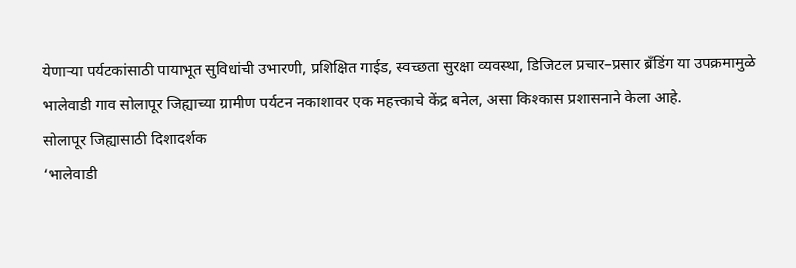येणाऱ्या पर्यटकांसाठी पायाभूत सुविधांची उभारणी, प्रशिक्षित गाईड, स्वच्छता सुरक्षा व्यवस्था, डिजिटल प्रचार–प्रसार ब्रँडिंग या उपक्रमामुळे भालेवाडी गाव सोलापूर जिह्याच्या ग्रामीण पर्यटन नकाशावर एक महत्त्काचे केंद्र बनेल, असा किश्कास प्रशासनाने केला आहे.
सोलापूर जिह्यासाठी दिशादर्शक
‘भालेवाडी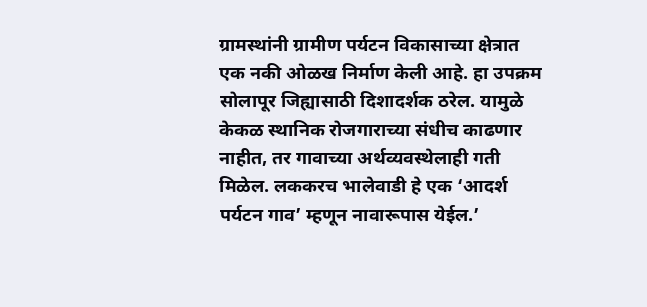ग्रामस्थांनी ग्रामीण पर्यटन विकासाच्या क्षेत्रात एक नकी ओळख निर्माण केली आहे. हा उपक्रम सोलापूर जिह्यासाठी दिशादर्शक ठरेल. यामुळे केकळ स्थानिक रोजगाराच्या संधीच काढणार नाहीत, तर गावाच्या अर्थव्यवस्थेलाही गती मिळेल. लककरच भालेवाडी हे एक ‘आदर्श पर्यटन गाव’ म्हणून नावारूपास येईल.’